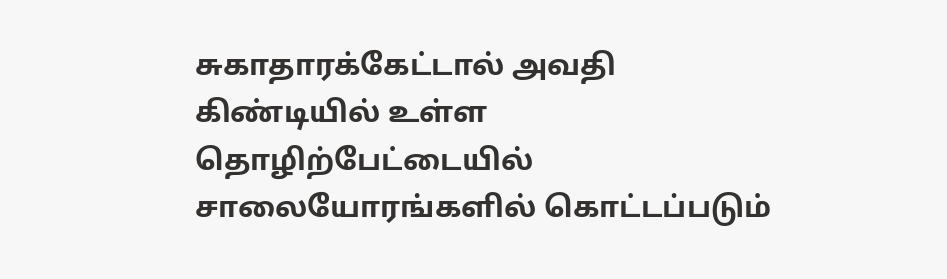சுகாதாரக்கேட்டால் அவதி
கிண்டியில் உள்ள தொழிற்பேட்டையில் சாலையோரங்களில் கொட்டப்படும்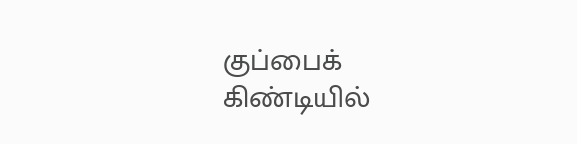குப்பைக்
கிண்டியில்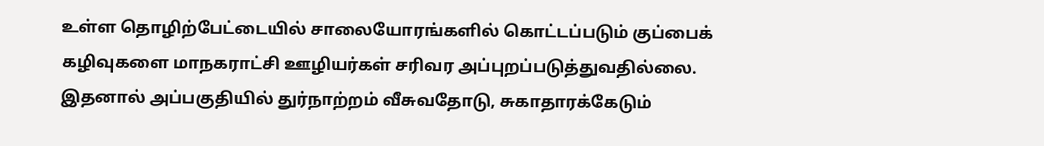உள்ள தொழிற்பேட்டையில் சாலையோரங்களில் கொட்டப்படும் குப்பைக் கழிவுகளை மாநகராட்சி ஊழியர்கள் சரிவர அப்புறப்படுத்துவதில்லை. இதனால் அப்பகுதியில் துர்நாற்றம் வீசுவதோடு, சுகாதாரக்கேடும்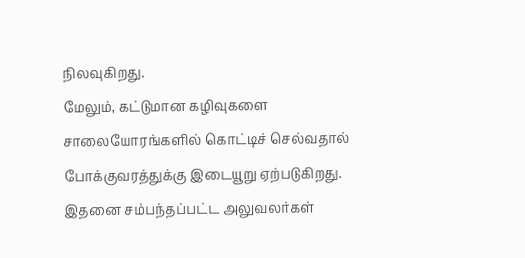நிலவுகிறது.
மேலும், கட்டுமான கழிவுகளை சாலையோரங்களில் கொட்டிச் செல்வதால் போக்குவரத்துக்கு இடையூறு ஏற்படுகிறது. இதனை சம்பந்தப்பட்ட அலுவலர்கள்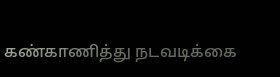கண்காணித்து நடவடிக்கை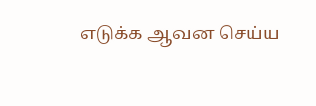எடுக்க ஆவன செய்ய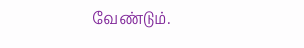வேண்டும்.